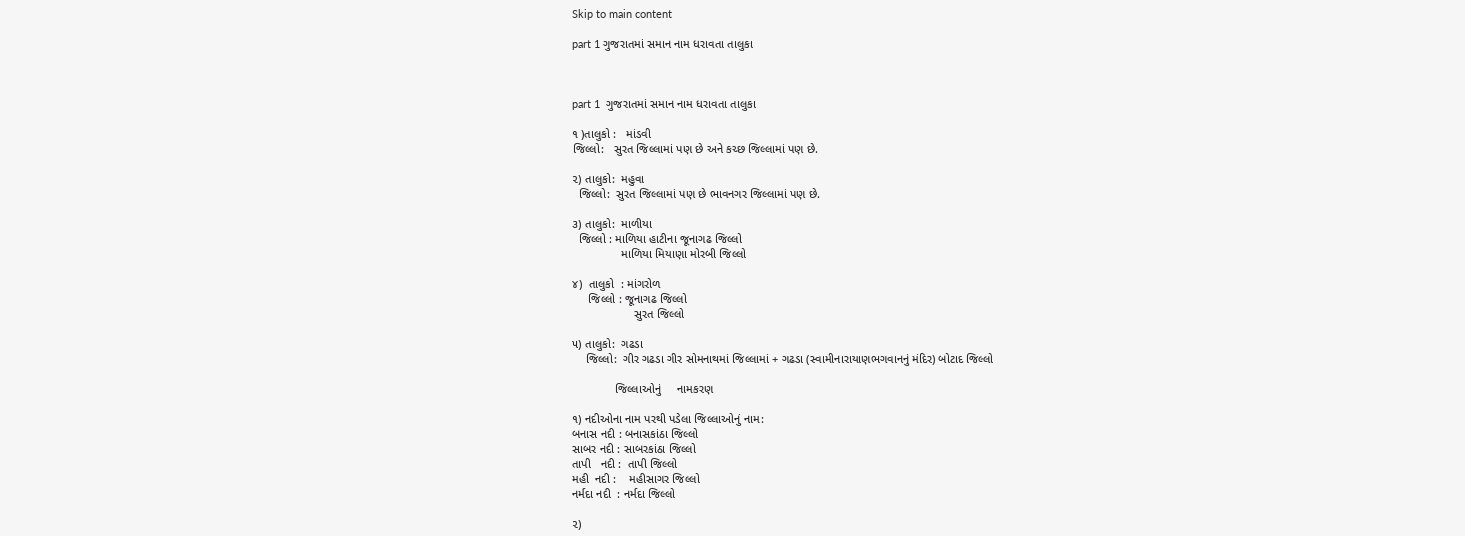Skip to main content

part 1 ગુજરાતમાં સમાન નામ ધરાવતા તાલુકા



part 1  ગુજરાતમાં સમાન નામ ધરાવતા તાલુકા

૧ )તાલુકો :   માંડવી
જિલ્લો:   સુરત જિલ્લામાં પણ છે અને કચ્છ જિલ્લામાં પણ છે.

૨) તાલુકો:  મહુવા
  જિલ્લો:  સુરત જિલ્લામાં પણ છે ભાવનગર જિલ્લામાં પણ છે.

૩) તાલુકો:  માળીયા
  જિલ્લો : માળિયા હાટીના જૂનાગઢ જિલ્લો
               માળિયા મિયાણા મોરબી જિલ્લો

૪)  તાલુકો  : માંગરોળ
     જિલ્લો : જૂનાગઢ જિલ્લો
                   સુરત જિલ્લો

૫) તાલુકો:  ગઢડા
    જિલ્લો:  ગીર ગઢડા ગીર સોમનાથમાં જિલ્લામાં + ગઢડા (સ્વામીનારાયાણભગવાનનું મંદિર) બોટાદ જિલ્લો

             જિલ્લાઓનું     નામકરણ

૧) નદીઓના નામ પરથી પડેલા જિલ્લાઓનું નામ:
બનાસ નદી : બનાસકાંઠા જિલ્લો
સાબર નદી : સાબરકાંઠા જિલ્લો
તાપી   નદી :  તાપી જિલ્લો
મહી  નદી :    મહીસાગર જિલ્લો
નર્મદા નદી  : નર્મદા જિલ્લો

૨)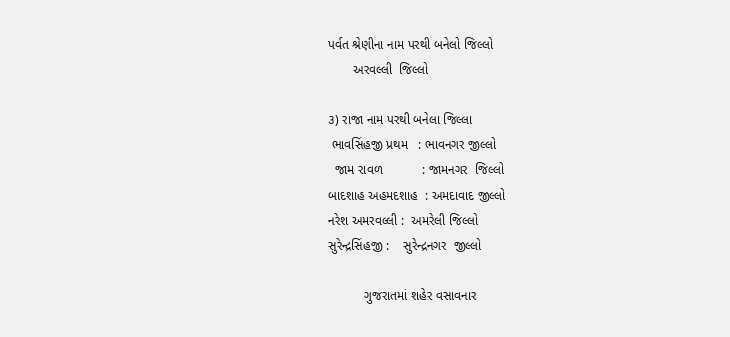પર્વત શ્રેણીના નામ પરથી બનેલો જિલ્લો
       અરવલ્લી  જિલ્લો

૩) રાજા નામ પરથી બનેલા જિલ્લા
 ભાવસિંહજી પ્રથમ   : ભાવનગર જીલ્લો
  જામ રાવળ           : જામનગર  જિલ્લો
બાદશાહ અહમદશાહ  : અમદાવાદ જીલ્લો
નરેશ અમરવલ્લી :  અમરેલી જિલ્લો
સુરેન્દ્રસિંહજી :    સુરેન્દ્રનગર  જીલ્લો

          ગુજરાતમાં શહેર વસાવનાર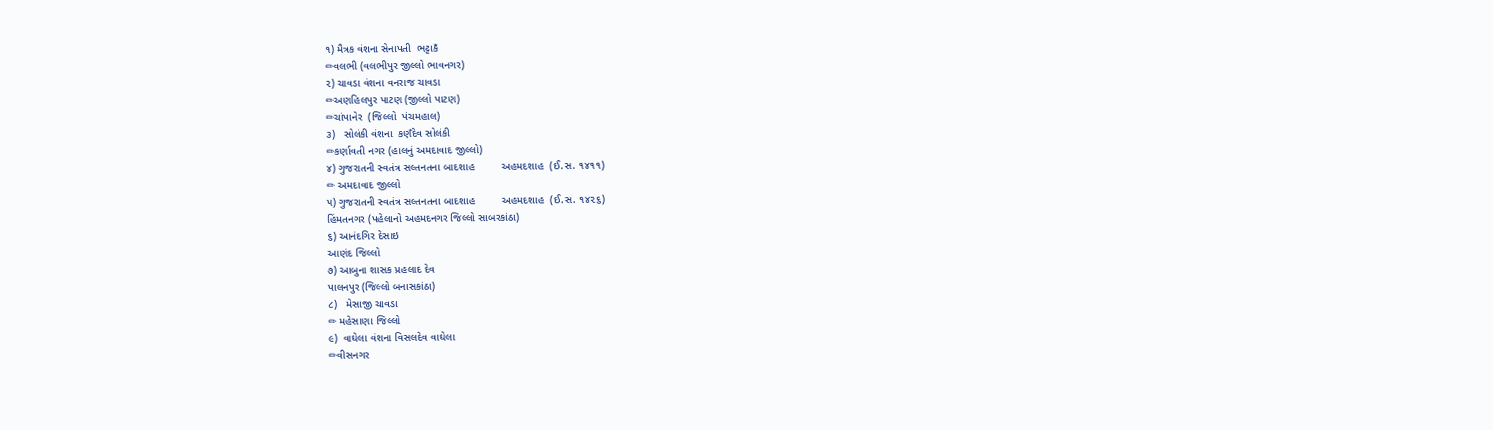૧) મૈત્રક વંશના સેનાપતી  ભટ્ટાકઁ
✏વલભી (વલભીપુર જીલ્લો ભાવનગર)
૨) ચાવડા વંશના વનરાજ ચાવડા
✏અણહિલપુર પાટણ (જીલ્લો પાટણ)
✏ચાંપાનેર  (જિલ્લો  પંચમહાલ)
૩)   સોલંકી વંશના  કણઁદેવ સોલંકી
✏કર્ણાવતી નગર (હાલનું અમદાવાદ જીલ્લો)
૪) ગુજરાતની સ્વતંત્ર સલ્તનતના બાદશાહ         અહમદશાહ  (ઈ.સ. ૧૪૧૧)
✏ અમદાવાદ જીલ્લો
૫) ગુજરાતની સ્વતંત્ર સલ્તનતના બાદશાહ         અહમદશાહ  (ઈ.સ. ૧૪૨૬)
હિંમતનગર (પહેલાનો અહમદનગર જિલ્લો સાબરકાંઠા)
૬) આનંદગિર દેસાઇ
આણંદ જિલ્લો
૭) આબુના શાસક પ્રહલાદ દેવ
પાલનપુર (જિલ્લો બનાસકાંઠા)
૮)   મેસાજી ચાવડા
✏ મહેસાણા જિલ્લો
૯)  વાઘેલા વંશના વિસલદેવ વાઘેલા
✏વીસનગર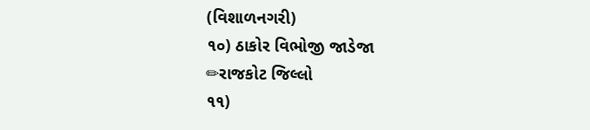(વિશાળનગરી)
૧૦) ઠાકોર વિભોજી જાડેજા
✏રાજકોટ જિલ્લો
૧૧)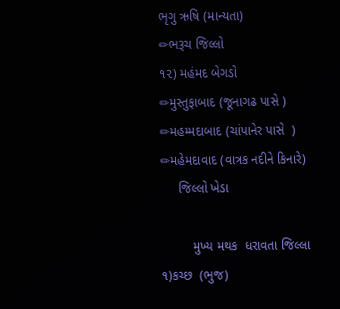ભૃગુ ઋષિ (માન્યતા)
✏ભરૂચ જિલ્લો
૧૨) મહંમદ બેગડો
✏મુસ્તુફાબાદ (જૂનાગઢ પાસે )
✏મહમ્મદાબાદ (ચાંપાનેર પાસે  )
✏મહેમદાવાદ (વાત્રક નદીને કિનારે)
     જિલ્લો ખેડા

         મુખ્ય મથક  ધરાવતા જિલ્લા
૧)કચ્છ  (ભુજ)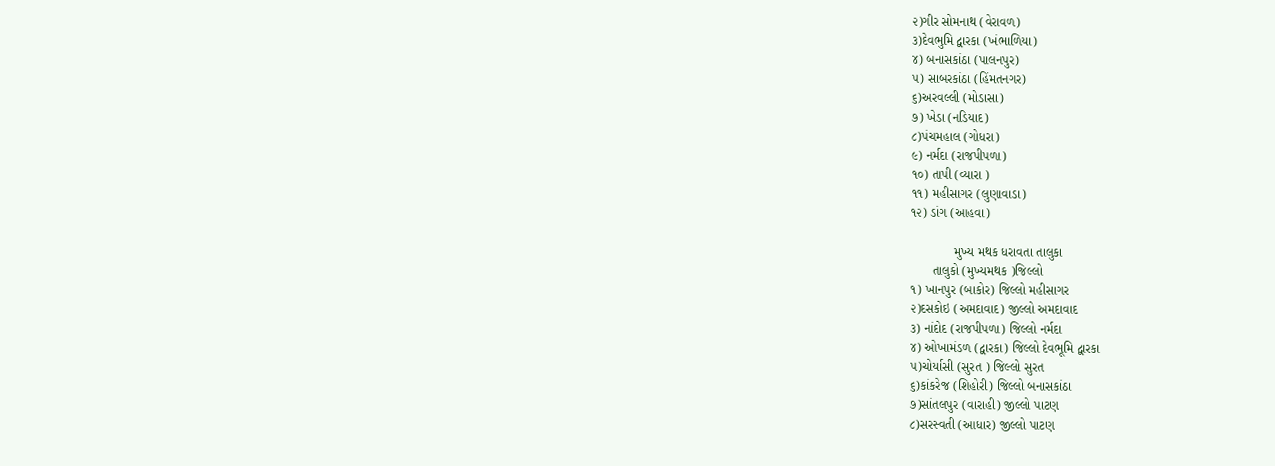૨)ગીર સોમનાથ (વેરાવળ)
૩)દેવભુમિ દ્વારકા (ખંભાળિયા)
૪) બનાસકાંઠા (પાલનપુર)
૫) સાબરકાંઠા (હિંમતનગર)
૬)અરવલ્લી (મોડાસા)
૭) ખેડા (નડિયાદ)
૮)પંચમહાલ (ગોધરા)
૯) નર્મદા (રાજપીપળા)
૧૦) તાપી (વ્યારા )
૧૧) મહીસાગર (લુણાવાડા)
૧૨) ડાંગ (આહવા)

            મુખ્ય મથક ધરાવતા તાલુકા
      તાલુકો (મુખ્યમથક )જિલ્લો
૧) ખાનપુર (બાકોર) જિલ્લો મહીસાગર
૨)દસકોઇ (અમદાવાદ) જીલ્લો અમદાવાદ
૩) નાંદોદ (રાજપીપળા) જિલ્લો નર્મદા
૪) ઓખામંડળ (દ્વારકા) જિલ્લો દેવભૂમિ દ્વારકા
૫)ચોર્યાસી (સુરત ) જિલ્લો સુરત
૬)કાંકરેજ (શિહોરી) જિલ્લો બનાસકાંઠા
૭)સાંતલપુર (વારાહી) જીલ્લો પાટણ
૮)સરસ્વતી (આધાર) જીલ્લો પાટણ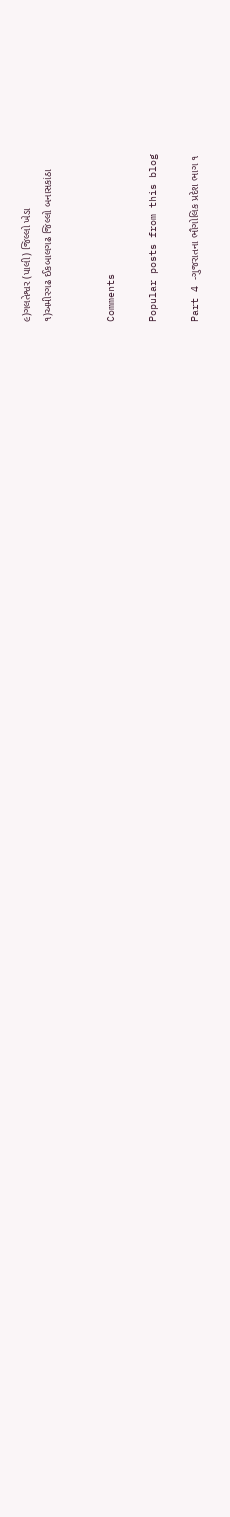૯)ગલતેશ્વર (પાલી) જિલ્લો ખેડા
૧)અમીરગઢ ઈકબાલગઢ જિલ્લો બનાસકાંઠા


Comments

Popular posts from this blog

Part 4 -ગુજરાતના ભૌગોલિક પ્રદેશ ભાગ ૧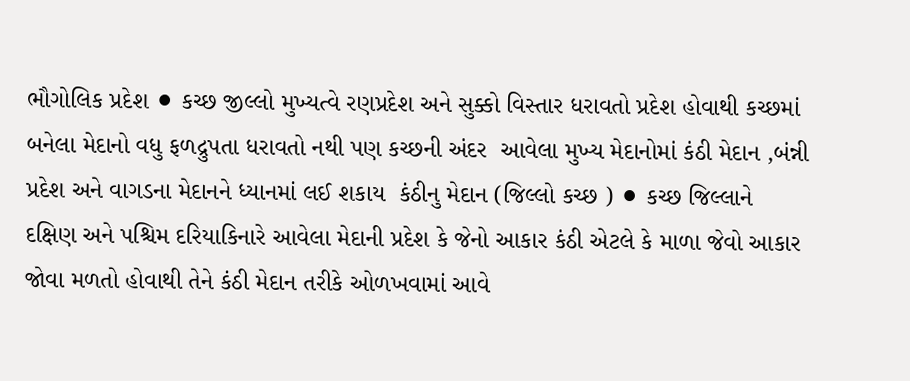ભૌગોલિક પ્રદેશ ⚫ કચ્છ જીલ્લો મુખ્યત્વે રણપ્રદેશ અને સુક્કો વિસ્તાર ધરાવતો પ્રદેશ હોવાથી કચ્છમાં બનેલા મેદાનો વધુ ફળદ્રુપતા ધરાવતો નથી પણ કચ્છની અંદર  આવેલા મુખ્ય મેદાનોમાં કંઠી મેદાન ,બંન્ની પ્રદેશ અને વાગડના મેદાનને ધ્યાનમાં લઈ શકાય  કંઠીનુ મેદાન (જિલ્લો કચ્છ ) ⚫ કચ્છ જિલ્લાને દક્ષિણ અને પશ્ચિમ દરિયાકિનારે આવેલા મેદાની પ્રદેશ કે જેનો આકાર કંઠી એટલે કે માળા જેવો આકાર જોવા મળતો હોવાથી તેને કંઠી મેદાન તરીકે ઓળખવામાં આવે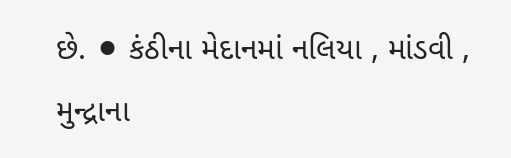છે. ⚫ કંઠીના મેદાનમાં નલિયા , માંડવી , મુન્દ્રાના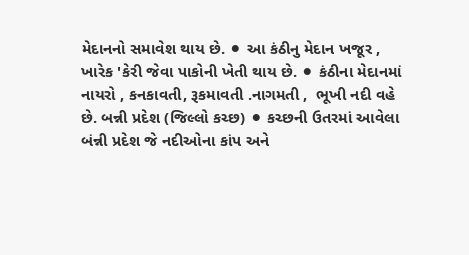મેદાનનો સમાવેશ થાય છે. ⚫ આ કંઠીનુ મેદાન ખજૂર , ખારેક 'કેરી જેવા પાકોની ખેતી થાય છે. ⚫ કંઠીના મેદાનમાં નાયરો , કનકાવતી, રૂકમાવતી .નાગમતી ,  ભૂખી નદી વહે છે. બન્ની પ્રદેશ (જિલ્લો કચ્છ) ⚫ કચ્છની ઉતરમાં આવેલા બંન્ની પ્રદેશ જે નદીઓના કાંપ અને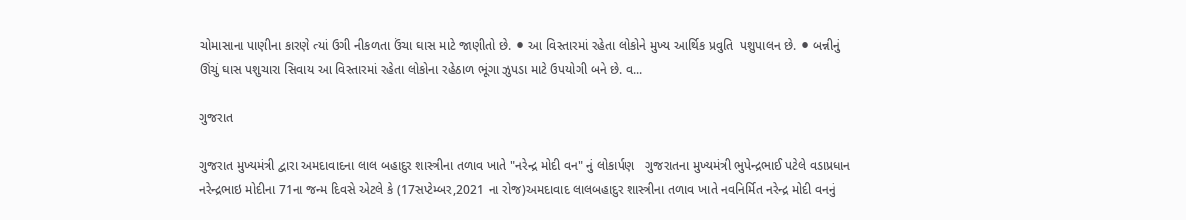ચોમાસાના પાણીના કારણે ત્યાં ઉગી નીકળતા ઉંચા ઘાસ માટે જાણીતો છે. ⚫ આ વિસ્તારમાં રહેતા લોકોને મુખ્ય આર્થિક પ્રવુતિ  પશુપાલન છે. ⚫ બન્નીનું ઊંચું ઘાસ પશુચારા સિવાય આ વિસ્તારમાં રહેતા લોકોના રહેઠાળ ભૂંગા ઝુપડા માટે ઉપયોગી બને છે. વ...

ગુજરાત

ગુજરાત મુખ્યમંત્રી દ્વારા અમદાવાદના લાલ બહાદુર શાસ્ત્રીના તળાવ ખાતે "નરેન્દ્ર મોદી વન" નું લોકાર્પણ   ગુજરાતના મુખ્યમંત્રી ભુપેન્દ્રભાઈ પટેલે વડાપ્રધાન નરેન્દ્રભાઇ મોદીના 71ના જન્મ દિવસે એટલે કે (17સપ્ટેમ્બર,2021 ના રોજ)અમદાવાદ લાલબહાદુર શાસ્ત્રીના તળાવ ખાતે નવનિર્મિત નરેન્દ્ર મોદી વનનું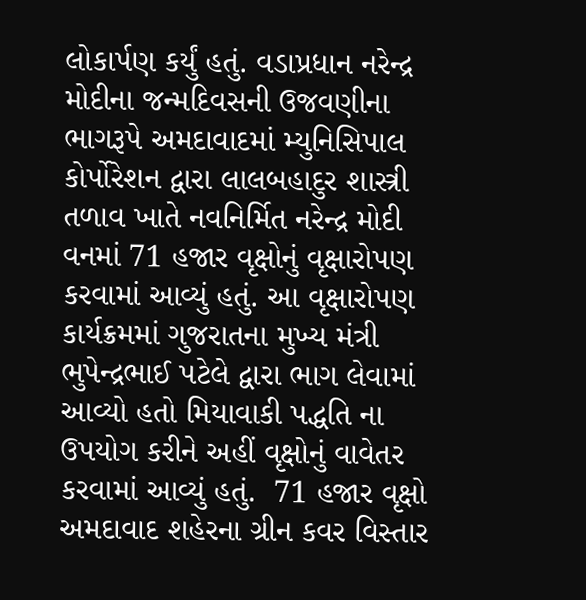લોકાર્પણ કર્યું હતું. વડાપ્રધાન નરેન્દ્ર મોદીના જન્મદિવસની ઉજવણીના ભાગરૂપે અમદાવાદમાં મ્યુનિસિપાલ કોર્પોરેશન દ્વારા લાલબહાદુર શાસ્ત્રી તળાવ ખાતે નવનિર્મિત નરેન્દ્ર મોદી વનમાં 71 હજાર વૃક્ષોનું વૃક્ષારોપણ કરવામાં આવ્યું હતું. આ વૃક્ષારોપણ કાર્યક્રમમાં ગુજરાતના મુખ્ય મંત્રી ભુપેન્દ્રભાઈ પટેલે દ્વારા ભાગ લેવામાં આવ્યો હતો મિયાવાકી પદ્ધતિ ના ઉપયોગ કરીને અહીં વૃક્ષોનું વાવેતર કરવામાં આવ્યું હતું.  71 હજાર વૃક્ષો અમદાવાદ શહેરના ગ્રીન કવર વિસ્તાર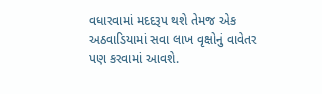વધારવામાં મદદરૂપ થશે તેમજ એક અઠવાડિયામાં સવા લાખ વૃક્ષોનું વાવેતર પણ કરવામાં આવશે.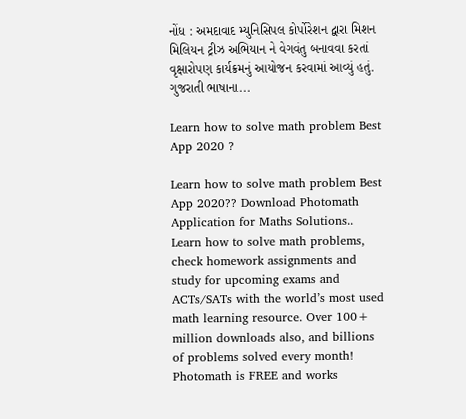નોંધ : અમદાવાદ મ્યુનિસિપલ કોર્પોરેશન દ્વારા મિશન મિલિયન ટ્રીઝ અભિયાન ને વેગવંતુ બનાવવા કરતાં વૃક્ષારોપણ કાર્યક્રમનું આયોજન કરવામાં આવ્યું હતું. ગુજરાતી ભાષાના...

Learn how to solve math problem Best App 2020 ?

Learn how to solve math problem Best App 2020?? Download Photomath Application for Maths Solutions..           Learn how to solve math problems, check homework assignments and study for upcoming exams and ACTs/SATs with the world’s most used math learning resource. Over 100+ million downloads also, and billions of problems solved every month! Photomath is FREE and works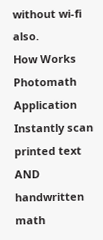without wi-fi also.              How Works Photomath Application Instantly scan printed text AND handwritten math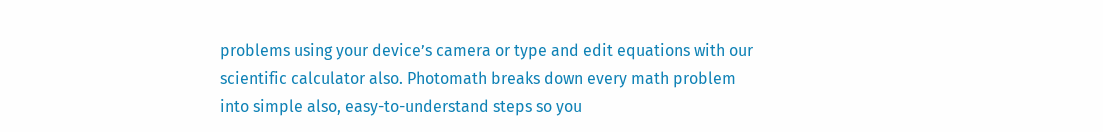problems using your device’s camera or type and edit equations with our scientific calculator also. Photomath breaks down every math problem into simple also, easy-to-understand steps so you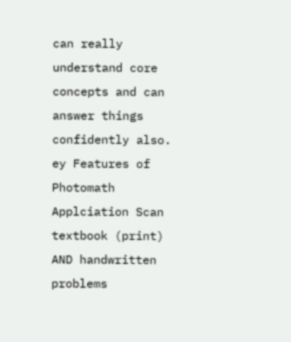can really understand core concepts and can answer things confidently also. ey Features of Photomath Applciation Scan textbook (print) AND handwritten problems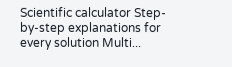Scientific calculator Step-by-step explanations for every solution Multi...